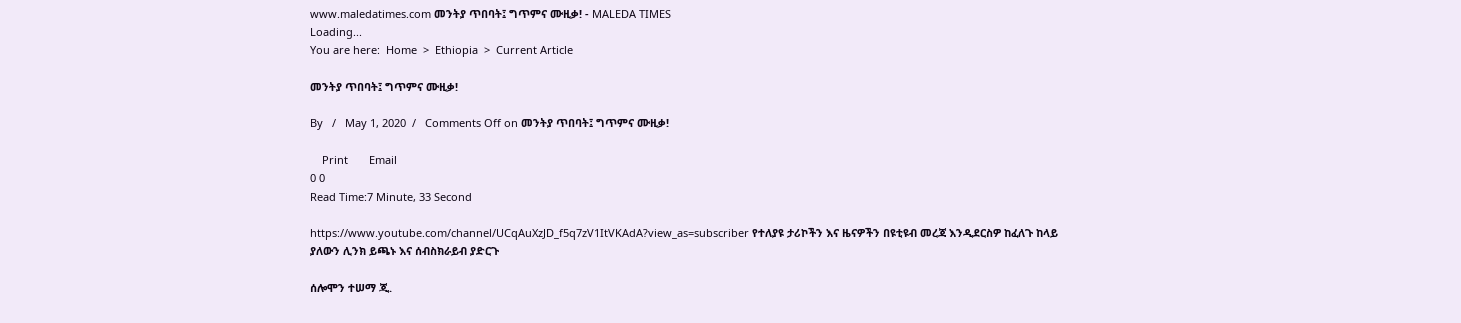www.maledatimes.com መንትያ ጥበባት፤ ግጥምና ሙዚቃ! - MALEDA TIMES
Loading...
You are here:  Home  >  Ethiopia  >  Current Article

መንትያ ጥበባት፤ ግጥምና ሙዚቃ!

By   /   May 1, 2020  /   Comments Off on መንትያ ጥበባት፤ ግጥምና ሙዚቃ!

    Print       Email
0 0
Read Time:7 Minute, 33 Second

https://www.youtube.com/channel/UCqAuXzJD_f5q7zV1ItVKAdA?view_as=subscriber የተለያዩ ታሪኮችን እና ዜናዎችን በዩቲዩብ መረጃ እንዲደርስዎ ከፈለጉ ከላይ ያለውን ሊንክ ይጫኑ እና ሰብስክራይብ ያድርጉ

ሰሎሞን ተሠማ ጂ.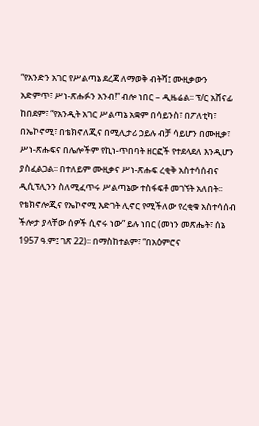“የአንድን አገር የሥልጣኔ ደረጃ ለማወቅ ብትሻ፤ ሙዚቃውን አድምጥ፣ ሥነ-ጽሑፉን አንብ!” ብሎ ነበር – ዲዜሬል፡፡ ፕ/ር አሸናፊ ከበደም፣ “የአንዲት አገር ሥልጣኔ አቋም በሳይንስ፣ በፖለቲካ፣ በኤኮኖሚ፣ በቴክኖለጂና በሚሊታሪ ኃይሉ ብቻ ሳይሆን በሙዚቃ፣ ሥነ-ጽሑፍና በሌሎችም የኪነ-ጥበባት ዘርፎች የተደላደለ እንዲሆን ያስፈልጋል፡፡ በተለይም ሙዚቃና ሥነ-ጽሑፍ ረቂቅ አስተሳሰብና ዲሲፕሊንን ስለሚፈጥሩ ሥልጣኔው ተስፋፍቶ መገኘት አለበት፡፡ የቴክኖሎጂና የኤኮኖሚ እድገት ሊኖር የሚችለው የረቂቁ አስተሳሰብ ችሎታ ያላቸው ሰዎች ሲኖሩ ነው” ይሉ ነበር (መነን መጽሔት፣ ሰኔ 1957 ዓ.ም፤ ገጽ 22)፡፡ በማስከተልም፣ “በአዕምሮና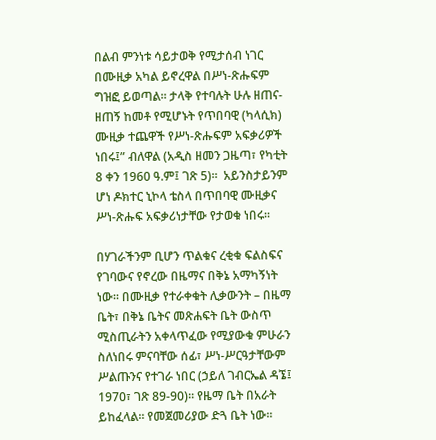በልብ ምንነቱ ሳይታወቅ የሚታሰብ ነገር በሙዚቃ አካል ይኖረዋል በሥነ-ጽሑፍም ግዝፎ ይወጣል፡፡ ታላቅ የተባሉት ሁሉ ዘጠና-ዘጠኝ ከመቶ የሚሆኑት የጥበባዊ (ካላሲክ) ሙዚቃ ተጨዋች የሥነ-ጽሑፍም አፍቃሪዎች ነበሩ፤” ብለዋል (አዲስ ዘመን ጋዜጣ፣ የካቲት 8 ቀን 1960 ዓ.ም፤ ገጽ 5)፡፡  አይንስታይንም ሆነ ዶክተር ኒኮላ ቴስላ በጥበባዊ ሙዚቃና ሥነ-ጽሑፍ አፍቃሪነታቸው የታወቁ ነበሩ፡፡

በሃገራችንም ቢሆን ጥልቁና ረቂቁ ፍልስፍና የገባውና የኖረው በዜማና በቅኔ አማካኝነት ነው፡፡ በሙዚቃ የተራቀቁት ሊቃውንት – በዜማ ቤት፣ በቅኔ ቤትና መጽሐፍት ቤት ውስጥ ሚስጢራትን አቀላጥፈው የሚያውቁ ምሁራን ስለነበሩ ምናባቸው ሰፊ፣ ሥነ-ሥርዓታቸውም ሥልጡንና የተገራ ነበር (ኃይለ ገብርኤል ዳኜ፤ 1970፣ ገጽ 89-90)፡፡ የዜማ ቤት በአራት ይከፈላል፡፡ የመጀመሪያው ድጓ ቤት ነው፡፡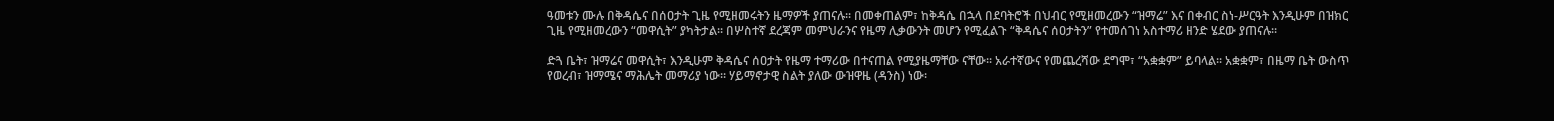ዓመቱን ሙሉ በቅዳሴና በሰዐታት ጊዜ የሚዘመሩትን ዜማዎች ያጠናሉ፡፡ በመቀጠልም፣ ከቅዳሴ በኋላ በደባትሮች በህብር የሚዘመረውን “ዝማሬ” እና በቀብር ስነ-ሥርዓት እንዲሁም በዝክር ጊዜ የሚዘመረውን “መዋሲት” ያካትታል፡፡ በሦስተኛ ደረጃም መምህራንና የዜማ ሊቃውንት መሆን የሚፈልጉ “ቅዳሴና ሰዐታትን” የተመሰገነ አስተማሪ ዘንድ ሄደው ያጠናሉ፡፡

ድጓ ቤት፣ ዝማሬና መዋሲት፣ እንዲሁም ቅዳሴና ሰዐታት የዜማ ተማሪው በተናጠል የሚያዜማቸው ናቸው፡፡ አራተኛውና የመጨረሻው ደግሞ፣ “አቋቋም” ይባላል፡፡ አቋቋም፣ በዜማ ቤት ውስጥ የወረብ፣ ዝማሜና ማሕሌት መማሪያ ነው፡፡ ሃይማኖታዊ ስልት ያለው ውዝዋዜ (ዳንስ) ነው፡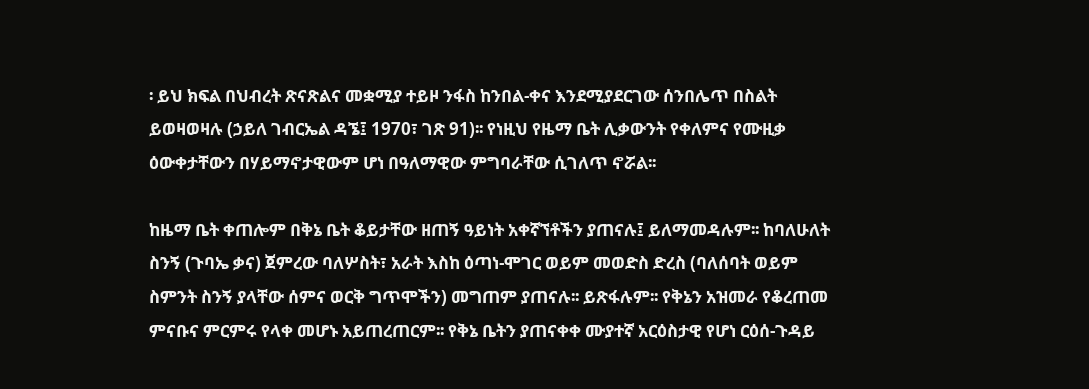፡ ይህ ክፍል በህብረት ጽናጽልና መቋሚያ ተይዞ ንፋስ ከንበል-ቀና እንደሚያደርገው ሰንበሌጥ በስልት ይወዛወዛሉ (ኃይለ ገብርኤል ዳኜ፤ 1970፣ ገጽ 91)፡፡ የነዚህ የዜማ ቤት ሊቃውንት የቀለምና የሙዚቃ ዕውቀታቸውን በሃይማኖታዊውም ሆነ በዓለማዊው ምግባራቸው ሲገለጥ ኖሯል፡፡

ከዜማ ቤት ቀጠሎም በቅኔ ቤት ቆይታቸው ዘጠኝ ዓይነት አቀኛኘቶችን ያጠናሉ፤ ይለማመዳሉም፡፡ ከባለሁለት ስንኝ (ጉባኤ ቃና) ጀምረው ባለሦስት፣ አራት እስከ ዕጣነ-ሞገር ወይም መወድስ ድረስ (ባለሰባት ወይም ስምንት ስንኝ ያላቸው ሰምና ወርቅ ግጥሞችን) መግጠም ያጠናሉ፡፡ ይጽፋሉም፡፡ የቅኔን አዝመራ የቆረጠመ ምናቡና ምርምሩ የላቀ መሆኑ አይጠረጠርም፡፡ የቅኔ ቤትን ያጠናቀቀ ሙያተኛ አርዕስታዊ የሆነ ርዕሰ-ጉዳይ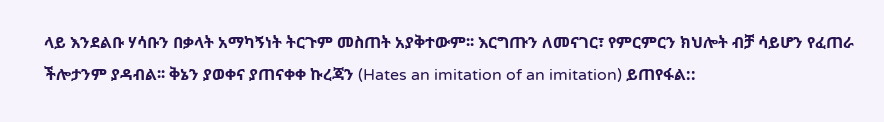ላይ እንደልቡ ሃሳቡን በቃላት አማካኝነት ትርጉም መስጠት አያቅተውም፡፡ እርግጡን ለመናገር፣ የምርምርን ክህሎት ብቻ ሳይሆን የፈጠራ ችሎታንም ያዳብል፡፡ ቅኔን ያወቀና ያጠናቀቀ ኩረጃን (Hates an imitation of an imitation) ይጠየፋል::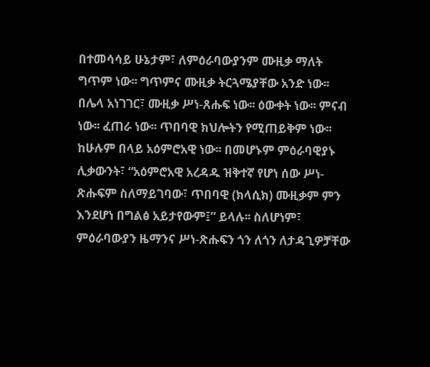በተመሳሳይ ሁኔታም፣ ለምዕራባውያንም ሙዚቃ ማለት ግጥም ነው፡፡ ግጥምና ሙዚቃ ትርጓሜያቸው አንድ ነው፡፡ በሌላ አነገገር፣ ሙዚቃ ሥነ-ጸሑፍ ነው፡፡ ዕውቀት ነው፡፡ ምናብ ነው፡፡ ፈጠራ ነው፡፡ ጥበባዊ ክህሎትን የሚጠይቅም ነው፡፡ ከሁሉም በላይ አዕምሮአዊ ነው፡፡ በመሆኑም ምዕራባዊያኑ ሊቃውንት፣ “አዕምሮአዊ አረዳዱ ዝቅተኛ የሆነ ሰው ሥነ-ጽሑፍም ስለማይገባው፣ ጥበባዊ (ክላሲክ) ሙዚቃም ምን እንደሆነ በግልፅ አይታየውም፤” ይላሉ፡፡ ስለሆነም፣ ምዕራባውያን ዜማንና ሥነ-ጽሑፍን ጎን ለጎን ለታዳጊዎቻቸው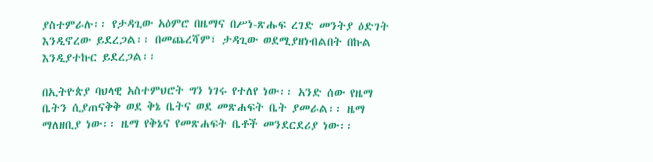ያስተምራሉ፡፡ የታዳጊው አዕምሮ በዜማና በሥነ-ጽሑፍ ረገድ መንትያ ዕድገት እንዲኖረው ይደረጋል፡፡ በመጨረሻም፣ ታዳጊው ወደሚያዘነብልበት በኩል እንዲያተኩር ይደረጋል፡፡

በኢትዮጵያ ባህላዊ አስተምህሮት ግን ነገሩ የተለየ ነው፡፡ አንድ ሰው የዜማ ቤትን ሲያጠናቅቅ ወደ ቅኔ ቤትና ወደ መጽሐፍት ቤት ያመራል፡፡ ዜማ ማለዘቢያ ነው፡፡ ዜማ የቅኔና የመጽሐፍት ቤቶች መንደርደሪያ ነው፡፡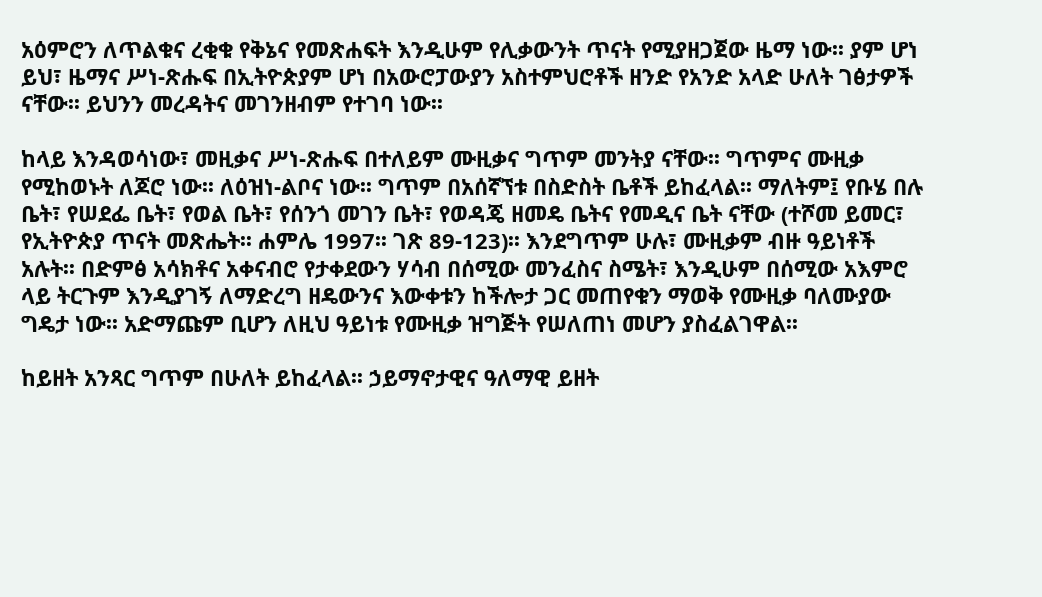አዕምሮን ለጥልቁና ረቂቁ የቅኔና የመጽሐፍት እንዲሁም የሊቃውንት ጥናት የሚያዘጋጀው ዜማ ነው፡፡ ያም ሆነ ይህ፣ ዜማና ሥነ-ጽሑፍ በኢትዮጵያም ሆነ በአውሮፓውያን አስተምህሮቶች ዘንድ የአንድ አላድ ሁለት ገፅታዎች ናቸው፡፡ ይህንን መረዳትና መገንዘብም የተገባ ነው፡፡

ከላይ እንዳወሳነው፣ መዚቃና ሥነ-ጽሑፍ በተለይም ሙዚቃና ግጥም መንትያ ናቸው፡፡ ግጥምና ሙዚቃ የሚከወኑት ለጆሮ ነው፡፡ ለዕዝነ-ልቦና ነው፡፡ ግጥም በአሰኛኘቱ በስድስት ቤቶች ይከፈላል፡፡ ማለትም፤ የቡሄ በሉ ቤት፣ የሠደፌ ቤት፣ የወል ቤት፣ የሰንጎ መገን ቤት፣ የወዳጄ ዘመዴ ቤትና የመዲና ቤት ናቸው (ተሾመ ይመር፣ የኢትዮጵያ ጥናት መጽሔት፡፡ ሐምሌ 1997፡፡ ገጽ 89-123)፡፡ እንደግጥም ሁሉ፣ ሙዚቃም ብዙ ዓይነቶች አሉት፡፡ በድምፅ አሳክቶና አቀናብሮ የታቀደውን ሃሳብ በሰሚው መንፈስና ስሜት፣ እንዲሁም በሰሚው አእምሮ ላይ ትርጉም እንዲያገኝ ለማድረግ ዘዴውንና እውቀቱን ከችሎታ ጋር መጠየቁን ማወቅ የሙዚቃ ባለሙያው ግዴታ ነው፡፡ አድማጩም ቢሆን ለዚህ ዓይነቱ የሙዚቃ ዝግጅት የሠለጠነ መሆን ያስፈልገዋል፡፡

ከይዘት አንጻር ግጥም በሁለት ይከፈላል፡፡ ኃይማኖታዊና ዓለማዊ ይዘት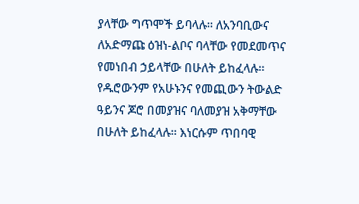ያላቸው ግጥሞች ይባላሉ፡፡ ለአንባቢውና ለአድማጩ ዕዝነ-ልቦና ባላቸው የመደመጥና የመነበብ ኃይላቸው በሁለት ይከፈላሉ፡፡ የዱሮውንም የአሁኑንና የመጪውን ትውልድ ዓይንና ጆሮ በመያዝና ባለመያዝ አቅማቸው በሁለት ይከፈላሉ፡፡ እነርሱም ጥበባዊ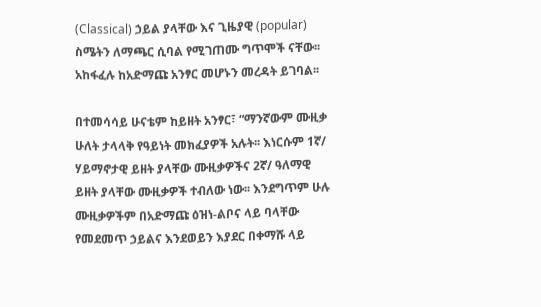(Classical) ኃይል ያላቸው እና ጊዜያዊ (popular) ስሜትን ለማጫር ሲባል የሚገጠሙ ግጥሞች ናቸው፡፡ አከፋፈሉ ከአድማጩ አንፃር መሆኑን መረዳት ይገባል፡፡

በተመሳሳይ ሁናቴም ከይዘት አንፃር፣ “ማንኛውም ሙዚቃ ሁለት ታላላቅ የዓይነት መክፈያዎች አሉት፡፡ እነርሱም 1ኛ/ ሃይማኖታዊ ይዘት ያላቸው ሙዚቃዎችና 2ኛ/ ዓለማዊ ይዘት ያላቸው ሙዚቃዎች ተብለው ነው፡፡ እንደግጥም ሁሉ ሙዚቃዎችም በአድማጩ ዕዝነ-ልቦና ላይ ባላቸው የመደመጥ ኃይልና እንደወይን እያደር በቀማሹ ላይ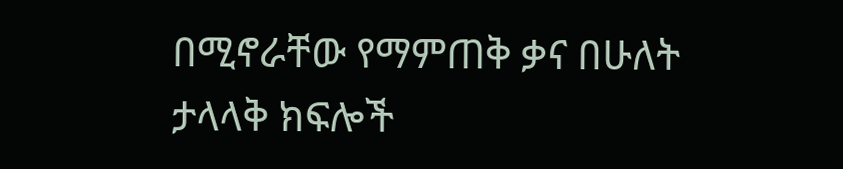በሚኖራቸው የማምጠቅ ቃና በሁለት ታላላቅ ክፍሎች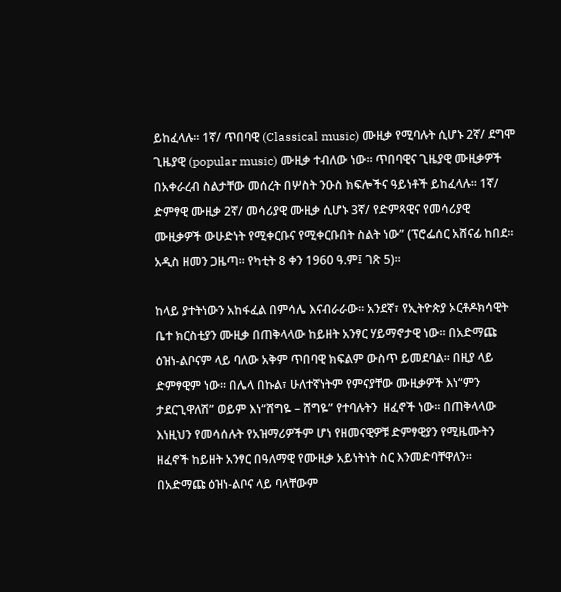ይከፈላሉ፡፡ 1ኛ/ ጥበባዊ (Classical music) ሙዚቃ የሚባሉት ሲሆኑ 2ኛ/ ደግሞ ጊዜያዊ (popular music) ሙዚቃ ተብለው ነው፡፡ ጥበባዊና ጊዜያዊ ሙዚቃዎች በአቀራረብ ስልታቸው መሰረት በሦስት ንዑስ ክፍሎችና ዓይነቶች ይከፈላሉ፡፡ 1ኛ/ ድምፃዊ ሙዚቃ 2ኛ/ መሳሪያዊ ሙዚቃ ሲሆኑ 3ኛ/ የድምጻዊና የመሳሪያዊ ሙዚቃዎች ውሁድነት የሚቀርቡና የሚቀርቡበት ስልት ነው” (ፕሮፌሰር አሸናፊ ከበደ፡፡ አዲስ ዘመን ጋዜጣ፡፡ የካቲት 8 ቀን 1960 ዓ.ም፤ ገጽ 5)፡፡

ከላይ ያተትነውን አከፋፈል በምሳሌ እናብራራው፡፡ አንደኛ፣ የኢትዮጵያ ኦርቶዶክሳዊት ቤተ ክርስቲያን ሙዚቃ በጠቅላላው ከይዘት አንፃር ሃይማኖታዊ ነው፡፡ በአድማጩ ዕዝነ-ልቦናም ላይ ባለው አቅም ጥበባዊ ክፍልም ውስጥ ይመደባል፡፡ በዚያ ላይ ድምፃዊም ነው፡፡ በሌላ በኩል፣ ሁለተኛነትም የምናያቸው ሙዚቃዎች እነ“ምን ታደርጊዋለሽ” ወይም እነ“ሸግዬ – ሸግዬ” የተባሉትን  ዘፈኖች ነው፡፡ በጠቅላላው እነዚህን የመሳሰሉት የአዝማሪዎችም ሆነ የዘመናዊዎቹ ድምፃዊያን የሚዜሙትን ዘፈኖች ከይዘት አንፃር በዓለማዊ የሙዚቃ አይነትነት ስር እንመድባቸዋለን፡፡ በአድማጩ ዕዝነ-ልቦና ላይ ባላቸውም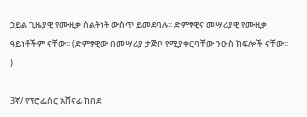ኃይል ጊዜያዊ የሙዚቃ ስልትነት ውስጥ ይመደባሉ፡፡ ድምፃዊና መሣሪያዊ የሙዚቃ ዓይነቶችም ናቸው፡፡ (ድምፃዊው በመሣሪያ ታጅቦ የሚያቀርባቸው ንዑስ ክፍሎች ናቸው፡፡)

3ኛ/ የፕሮፌሰር አሸናፊ ከበደ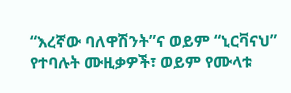“እረኛው ባለዋሽንት”ና ወይም “ኒርቫናህ” የተባሉት ሙዚቃዎች፣ ወይም የሙላቱ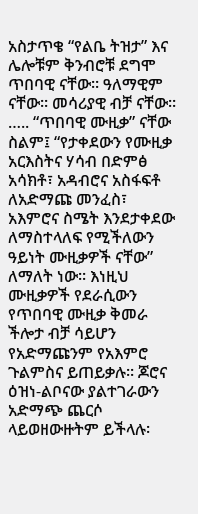አስታጥቄ “የልቤ ትዝታ” እና ሌሎቹም ቅንብሮቹ ደግሞ ጥበባዊ ናቸው፡፡ ዓለማዊም ናቸው፡፡ መሳሪያዊ ብቻ ናቸው፡፡ ….. “ጥበባዊ ሙዚቃ” ናቸው ስልም፤ “የታቀደውን የሙዚቃ አርእስትና ሃሳብ በድምፅ አሳክቶ፣ አዳብሮና አስፋፍቶ ለአድማጩ መንፈስ፣ አእምሮና ስሜት እንደታቀደው ለማስተላለፍ የሚችለውን ዓይነት ሙዚቃዎች ናቸው” ለማለት ነው፡፡ እነዚህ ሙዚቃዎች የደራሲውን የጥበባዊ ሙዚቃ ቅመራ ችሎታ ብቻ ሳይሆን የአድማጩንም የአእምሮ ጉልምስና ይጠይቃሉ፡፡ ጆሮና ዕዝነ-ልቦናው ያልተገራውን አድማጭ ጨርሶ ላይወዘውዙትም ይችላሉ፡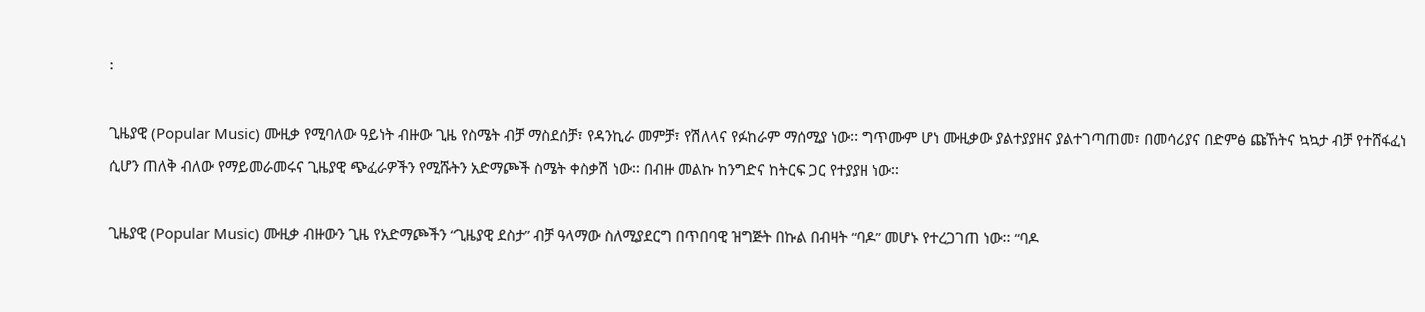፡

ጊዜያዊ (Popular Music) ሙዚቃ የሚባለው ዓይነት ብዙው ጊዜ የስሜት ብቻ ማስደሰቻ፣ የዳንኪራ መምቻ፣ የሽለላና የፉከራም ማሰሚያ ነው፡፡ ግጥሙም ሆነ ሙዚቃው ያልተያያዘና ያልተገጣጠመ፣ በመሳሪያና በድምፅ ጩኸትና ኳኳታ ብቻ የተሸፋፈነ ሲሆን ጠለቅ ብለው የማይመራመሩና ጊዜያዊ ጭፈራዎችን የሚሹትን አድማጮች ስሜት ቀስቃሽ ነው፡፡ በብዙ መልኩ ከንግድና ከትርፍ ጋር የተያያዘ ነው፡፡

ጊዜያዊ (Popular Music) ሙዚቃ ብዙውን ጊዜ የአድማጮችን “ጊዜያዊ ደስታ” ብቻ ዓላማው ስለሚያደርግ በጥበባዊ ዝግጅት በኩል በብዛት “ባዶ” መሆኑ የተረጋገጠ ነው፡፡ “ባዶ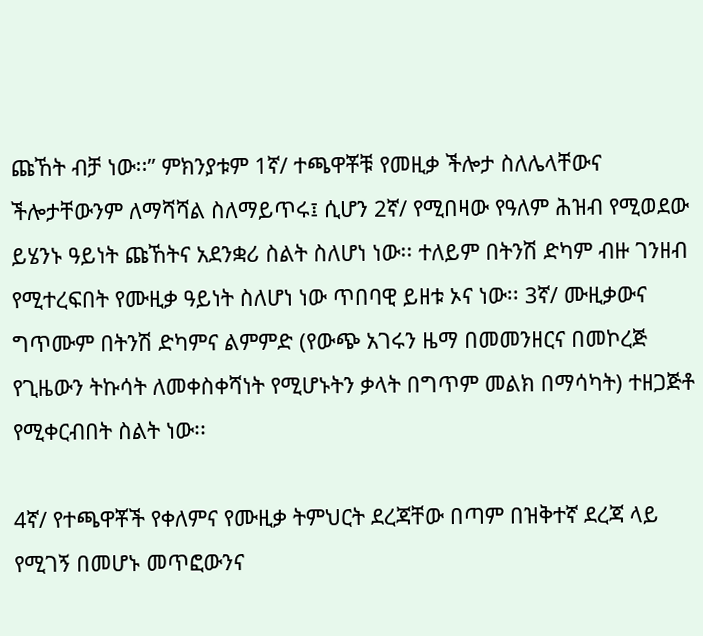ጩኸት ብቻ ነው፡፡” ምክንያቱም 1ኛ/ ተጫዋቾቹ የመዚቃ ችሎታ ስለሌላቸውና ችሎታቸውንም ለማሻሻል ስለማይጥሩ፤ ሲሆን 2ኛ/ የሚበዛው የዓለም ሕዝብ የሚወደው ይሄንኑ ዓይነት ጩኸትና አደንቋሪ ስልት ስለሆነ ነው፡፡ ተለይም በትንሽ ድካም ብዙ ገንዘብ የሚተረፍበት የሙዚቃ ዓይነት ስለሆነ ነው ጥበባዊ ይዘቱ ኦና ነው፡፡ 3ኛ/ ሙዚቃውና ግጥሙም በትንሽ ድካምና ልምምድ (የውጭ አገሩን ዜማ በመመንዘርና በመኮረጅ የጊዜውን ትኩሳት ለመቀስቀሻነት የሚሆኑትን ቃላት በግጥም መልክ በማሳካት) ተዘጋጅቶ የሚቀርብበት ስልት ነው፡፡

4ኛ/ የተጫዋቾች የቀለምና የሙዚቃ ትምህርት ደረጃቸው በጣም በዝቅተኛ ደረጃ ላይ የሚገኝ በመሆኑ መጥፎውንና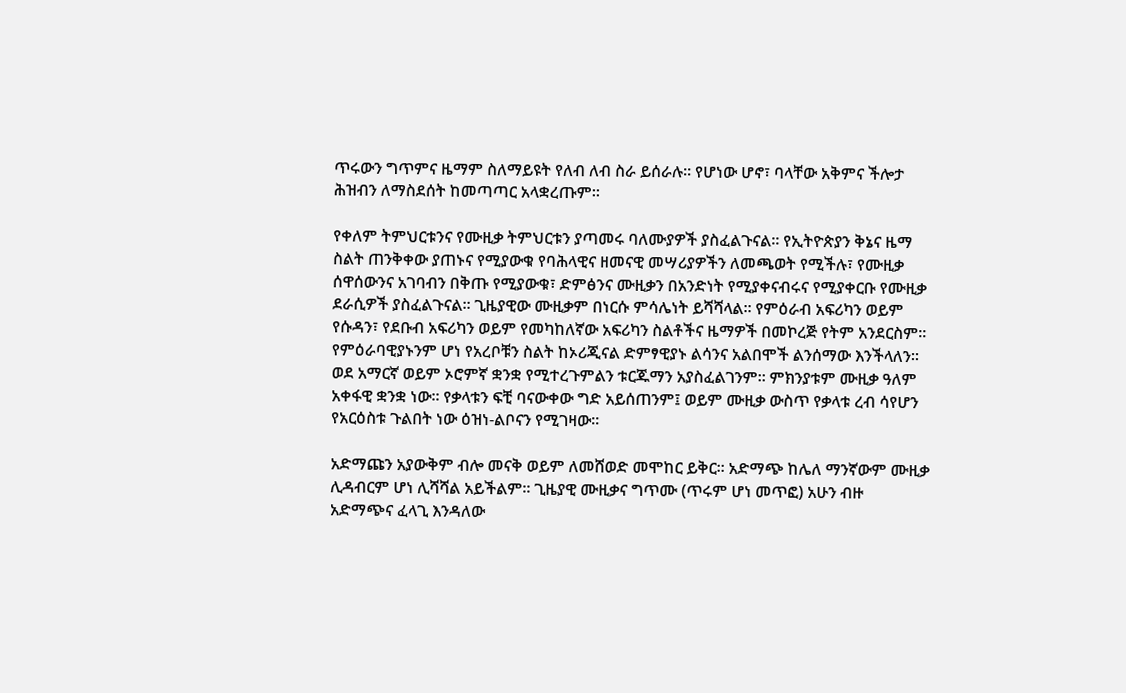ጥሩውን ግጥምና ዜማም ስለማይዩት የለብ ለብ ስራ ይሰራሉ፡፡ የሆነው ሆኖ፣ ባላቸው አቅምና ችሎታ ሕዝብን ለማስደሰት ከመጣጣር አላቋረጡም፡፡

የቀለም ትምህርቱንና የሙዚቃ ትምህርቱን ያጣመሩ ባለሙያዎች ያስፈልጉናል፡፡ የኢትዮጵያን ቅኔና ዜማ ስልት ጠንቅቀው ያጠኑና የሚያውቁ የባሕላዊና ዘመናዊ መሣሪያዎችን ለመጫወት የሚችሉ፣ የሙዚቃ ሰዋሰውንና አገባብን በቅጡ የሚያውቁ፣ ድምፅንና ሙዚቃን በአንድነት የሚያቀናብሩና የሚያቀርቡ የሙዚቃ ደራሲዎች ያስፈልጉናል፡፡ ጊዜያዊው ሙዚቃም በነርሱ ምሳሌነት ይሻሻላል፡፡ የምዕራብ አፍሪካን ወይም የሱዳን፣ የደቡብ አፍሪካን ወይም የመካከለኛው አፍሪካን ስልቶችና ዜማዎች በመኮረጅ የትም አንደርስም፡፡ የምዕራባዊያኑንም ሆነ የአረቦቹን ስልት ከኦሪጂናል ድምፃዊያኑ ልሳንና አልበሞች ልንሰማው እንችላለን፡፡ ወደ አማርኛ ወይም ኦሮምኛ ቋንቋ የሚተረጉምልን ቱርጁማን አያስፈልገንም፡፡ ምክንያቱም ሙዚቃ ዓለም አቀፋዊ ቋንቋ ነው፡፡ የቃላቱን ፍቺ ባናውቀው ግድ አይሰጠንም፤ ወይም ሙዚቃ ውስጥ የቃላቱ ረብ ሳየሆን የአርዕስቱ ጉልበት ነው ዕዝነ-ልቦናን የሚገዛው፡፡

አድማጩን አያውቅም ብሎ መናቅ ወይም ለመሸወድ መሞከር ይቅር፡፡ አድማጭ ከሌለ ማንኛውም ሙዚቃ ሊዳብርም ሆነ ሊሻሻል አይችልም፡፡ ጊዜያዊ ሙዚቃና ግጥሙ (ጥሩም ሆነ መጥፎ) አሁን ብዙ አድማጭና ፈላጊ እንዳለው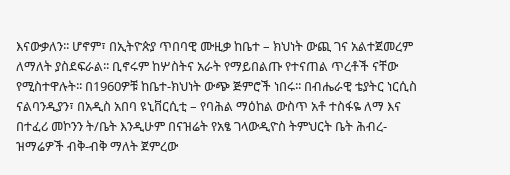እናውቃለን፡፡ ሆኖም፣ በኢትዮጵያ ጥበባዊ ሙዚቃ ከቤተ – ክህነት ውጪ ገና አልተጀመረም ለማለት ያስደፍራል፡፡ ቢኖሩም ከሦስትና አራት የማይበልጡ የተናጠል ጥረቶች ናቸው የሚስተዋሉት፡፡ በ1960ዎቹ ከቤተ-ክህነት ውጭ ጅምሮች ነበሩ፡፡ በብሔራዊ ቴያትር ነርሲስ ናልባንዲያን፣ በአዲስ አበባ ዩኒቨርሲቲ – የባሕል ማዕከል ውስጥ አቶ ተስፋዬ ለማ እና በተፈሪ መኮንን ት/ቤት እንዲሁም በናዝሬት የአፄ ገላውዲዮስ ትምህርት ቤት ሕብረ-ዝማሬዎች ብቅ-ብቅ ማለት ጀምረው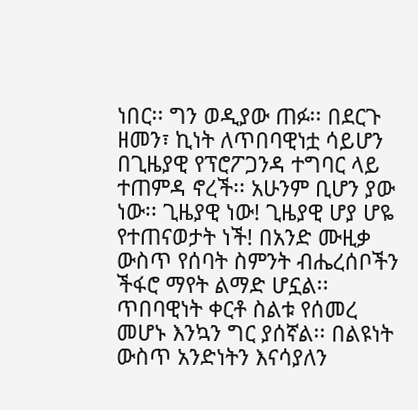ነበር፡፡ ግን ወዲያው ጠፉ፡፡ በደርጉ ዘመን፣ ኪነት ለጥበባዊነቷ ሳይሆን በጊዜያዊ የፕሮፖጋንዳ ተግባር ላይ ተጠምዳ ኖረች፡፡ አሁንም ቢሆን ያው ነው፡፡ ጊዜያዊ ነው! ጊዜያዊ ሆያ ሆዬ የተጠናወታት ነች! በአንድ ሙዚቃ ውስጥ የሰባት ስምንት ብሔረሰቦችን ችፋሮ ማየት ልማድ ሆኗል፡፡ ጥበባዊነት ቀርቶ ስልቱ የሰመረ መሆኑ እንኳን ግር ያሰኛል፡፡ በልዩነት ውስጥ አንድነትን እናሳያለን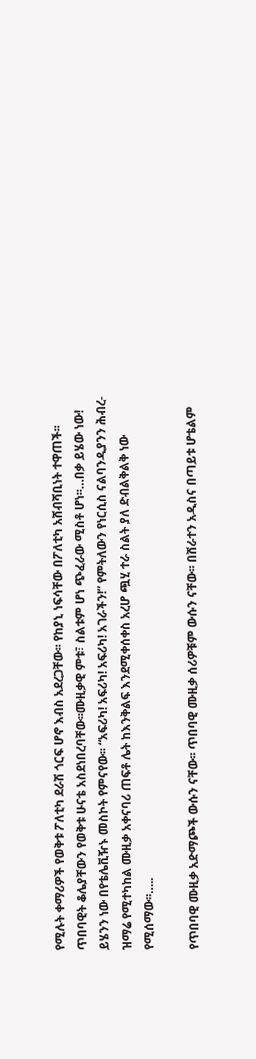የሚሉት ቀማሪዎች የወቅቱ ፖለቲካ ደራሽ ጎርፍ ሆኖ እብስ አደረጋቸው፡፡ የከያኒ ነፍሳቸው በፖለቲካ አሸብሻቢነት ተዋጠች፡፡ ጥበባዊት ቆሌያቸውን የወቅቱ ሁናቴ አስደነበረባቸው፡፡ሙዚቃዊ ምቱ፣ ስልቱም ሆነ ጭፈራው ሚስቶ ሆነ፡፡…በቃ ይሄው ነው! ይሄንን ነው በየቴሌቪዥኑ መስኮት የምናየው፡፡ “አፍሪካ! አፍሪካ! አፍሪካ! አገራችን!” የምትለውን የነርሲስ ናልባንዲያንን ሕብረ-ዝማሬ የሚተካከል ሙዚቃ አቀናባሪ ጠፍቶ ሌት ከእንቅልፍ እንደሚቀሰቀስ አረሆ ጯሂ ተራ ስልት ያለ ድብልቅልቅ ነው የሚሰማው፡፡…..

የጥበባዊ ሙዚቃ አድማጮች ውሱን ናቸው፡፡ ጥበባዊ ሙዚቃ ሰሪዎቹም ውሱን ናቸው፡፡ በሸራተን አዲስና በጣይቱ ሆቴልም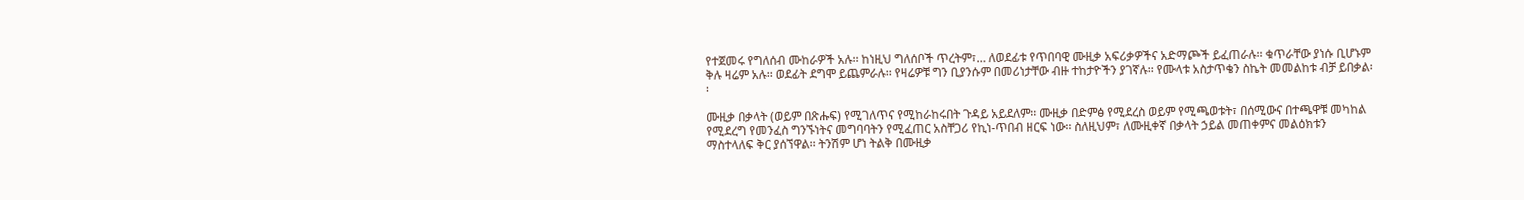የተጀመሩ የግለሰብ ሙከራዎች አሉ፡፡ ከነዚህ ግለሰቦች ጥረትም፣… ለወደፊቱ የጥበባዊ ሙዚቃ አፍሪቃዎችና አድማጮች ይፈጠራሉ፡፡ ቁጥራቸው ያነሱ ቢሆኑም ቅሉ ዛሬም አሉ፡፡ ወደፊት ደግሞ ይጨምራሉ፡፡ የዛሬዎቹ ግን ቢያንሱም በመሪነታቸው ብዙ ተከታዮችን ያገኛሉ፡፡ የሙላቱ አስታጥቄን ስኬት መመልከቱ ብቻ ይበቃል፡፡

ሙዚቃ በቃላት (ወይም በጽሑፍ) የሚገለጥና የሚከራከሩበት ጉዳይ አይደለም፡፡ ሙዚቃ በድምፅ የሚደረስ ወይም የሚጫወቱት፣ በሰሚውና በተጫዋቹ መካከል የሚደረግ የመንፈስ ግንኙነትና መግባባትን የሚፈጠር አስቸጋሪ የኪነ-ጥበብ ዘርፍ ነው፡፡ ስለዚህም፣ ለሙዚቀኛ በቃላት ኃይል መጠቀምና መልዕክቱን ማስተላለፍ ቅር ያሰኘዋል፡፡ ትንሽም ሆነ ትልቅ በሙዚቃ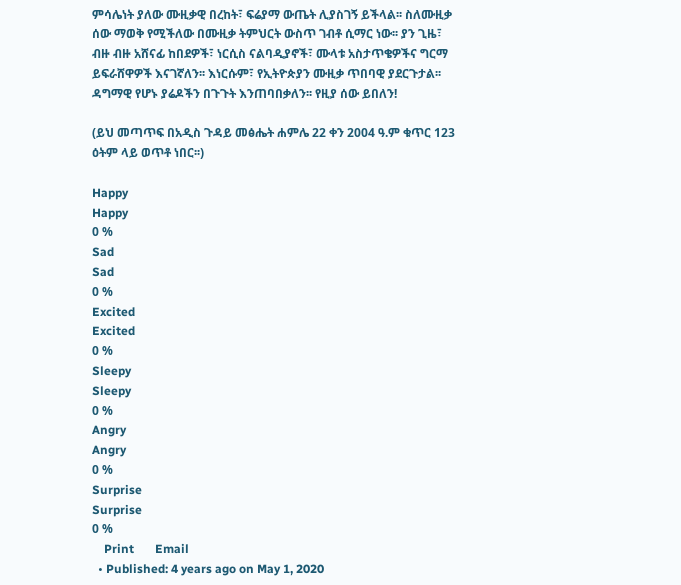ምሳሌነት ያለው ሙዚቃዊ በረከት፣ ፍሬያማ ውጤት ሊያስገኝ ይችላል፡፡ ስለሙዚቃ ሰው ማወቅ የሚችለው በሙዚቃ ትምህርት ውስጥ ገብቶ ሲማር ነው፡፡ ያን ጊዜ፣ ብዙ ብዙ አሸናፊ ከበደዎች፣ ነርሲስ ናልባዲያኖች፣ ሙላቱ አስታጥቄዎችና ግርማ ይፍራሸዋዎች እናገኛለን፡፡ እነርሱም፣ የኢትዮጵያን ሙዚቃ ጥበባዊ ያደርጉታል፡፡ ዳግማዊ የሆኑ ያሬዶችን በጉጉት እንጠባበቃለን፡፡ የዚያ ሰው ይበለን!

(ይህ መጣጥፍ በአዲስ ጉዳይ መፅሔት ሐምሌ 22 ቀን 2004 ዓ.ም ቁጥር 123 ዕትም ላይ ወጥቶ ነበር፡፡)

Happy
Happy
0 %
Sad
Sad
0 %
Excited
Excited
0 %
Sleepy
Sleepy
0 %
Angry
Angry
0 %
Surprise
Surprise
0 %
    Print       Email
  • Published: 4 years ago on May 1, 2020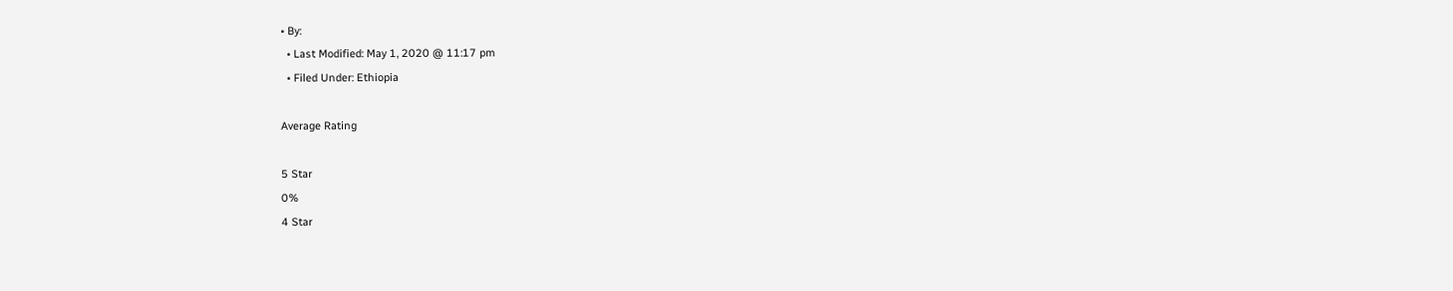• By:
  • Last Modified: May 1, 2020 @ 11:17 pm
  • Filed Under: Ethiopia

Average Rating

5 Star
0%
4 Star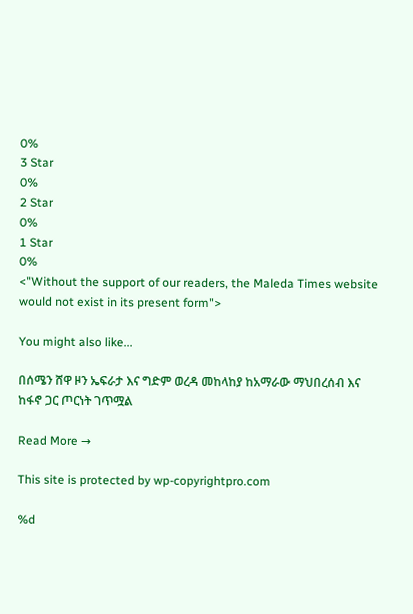0%
3 Star
0%
2 Star
0%
1 Star
0%
<"Without the support of our readers, the Maleda Times website would not exist in its present form">

You might also like...

በሰሜን ሸዋ ዞን ኤፍራታ እና ግድም ወረዳ መከላከያ ከአማራው ማህበረሰብ እና ከፋኖ ጋር ጦርነት ገጥሟል

Read More →

This site is protected by wp-copyrightpro.com

%d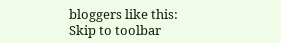bloggers like this:
Skip to toolbar